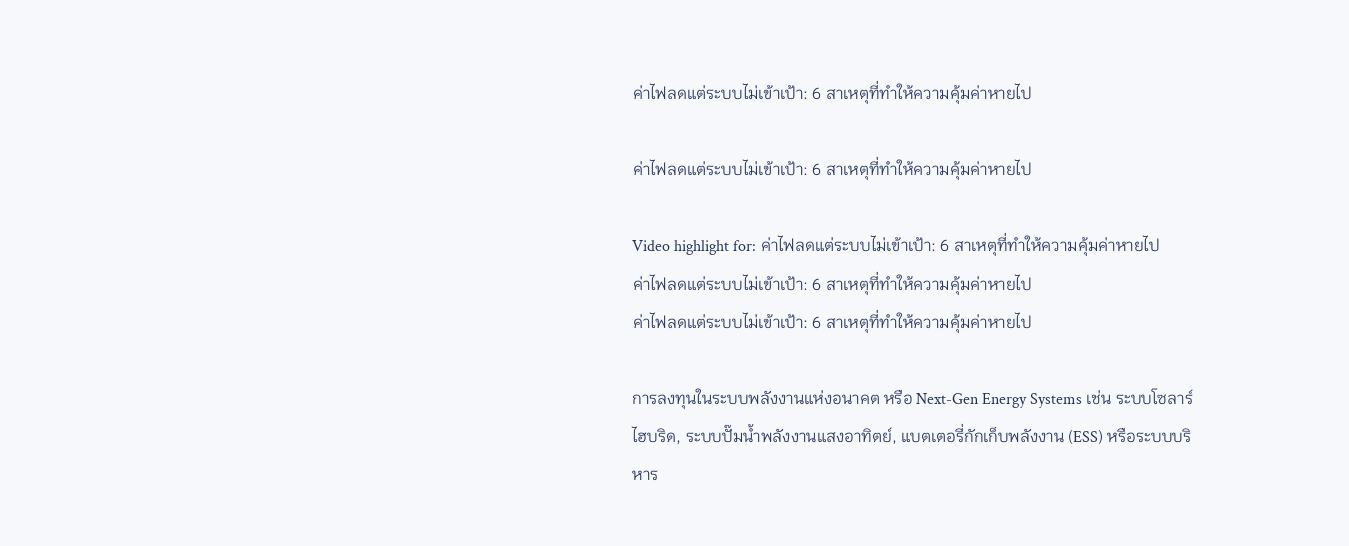ค่าไฟลดแต่ระบบไม่เข้าเป้า: 6 สาเหตุที่ทำให้ความคุ้มค่าหายไป

ค่าไฟลดแต่ระบบไม่เข้าเป้า: 6 สาเหตุที่ทำให้ความคุ้มค่าหายไป

Video highlight for: ค่าไฟลดแต่ระบบไม่เข้าเป้า: 6 สาเหตุที่ทำให้ความคุ้มค่าหายไป
ค่าไฟลดแต่ระบบไม่เข้าเป้า: 6 สาเหตุที่ทำให้ความคุ้มค่าหายไป
ค่าไฟลดแต่ระบบไม่เข้าเป้า: 6 สาเหตุที่ทำให้ความคุ้มค่าหายไป

การลงทุนในระบบพลังงานแห่งอนาคต หรือ Next-Gen Energy Systems เช่น ระบบโซลาร์ไฮบริด, ระบบปั๊มน้ำพลังงานแสงอาทิตย์, แบตเตอรี่กักเก็บพลังงาน (ESS) หรือระบบบริหาร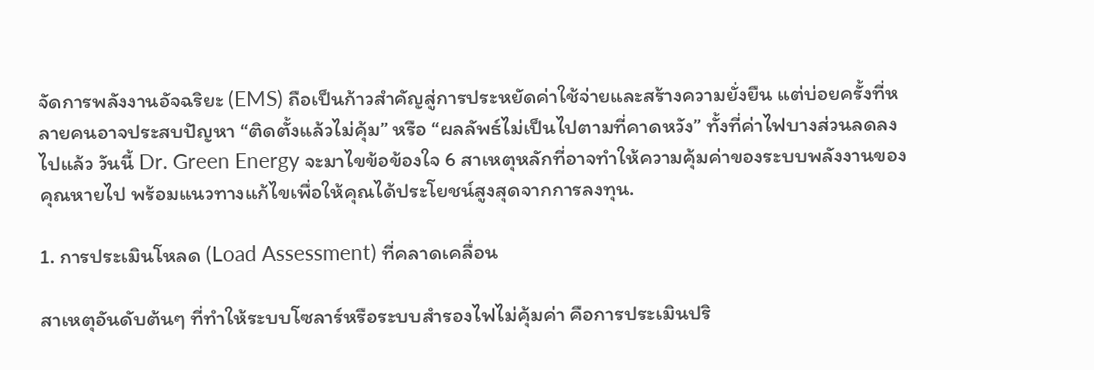จัดการพลังงานอัจฉริยะ (EMS) ถือเป็นก้าวสำคัญสู่การประหยัดค่าใช้จ่ายและสร้างความยั่งยืน แต่บ่อยครั้งที่หลายคนอาจประสบปัญหา “ติดตั้งแล้วไม่คุ้ม” หรือ “ผลลัพธ์ไม่เป็นไปตามที่คาดหวัง” ทั้งที่ค่าไฟบางส่วนลดลงไปแล้ว วันนี้ Dr. Green Energy จะมาไขข้อข้องใจ 6 สาเหตุหลักที่อาจทำให้ความคุ้มค่าของระบบพลังงานของคุณหายไป พร้อมแนวทางแก้ไขเพื่อให้คุณได้ประโยชน์สูงสุดจากการลงทุน.

1. การประเมินโหลด (Load Assessment) ที่คลาดเคลื่อน

สาเหตุอันดับต้นๆ ที่ทำให้ระบบโซลาร์หรือระบบสำรองไฟไม่คุ้มค่า คือการประเมินปริ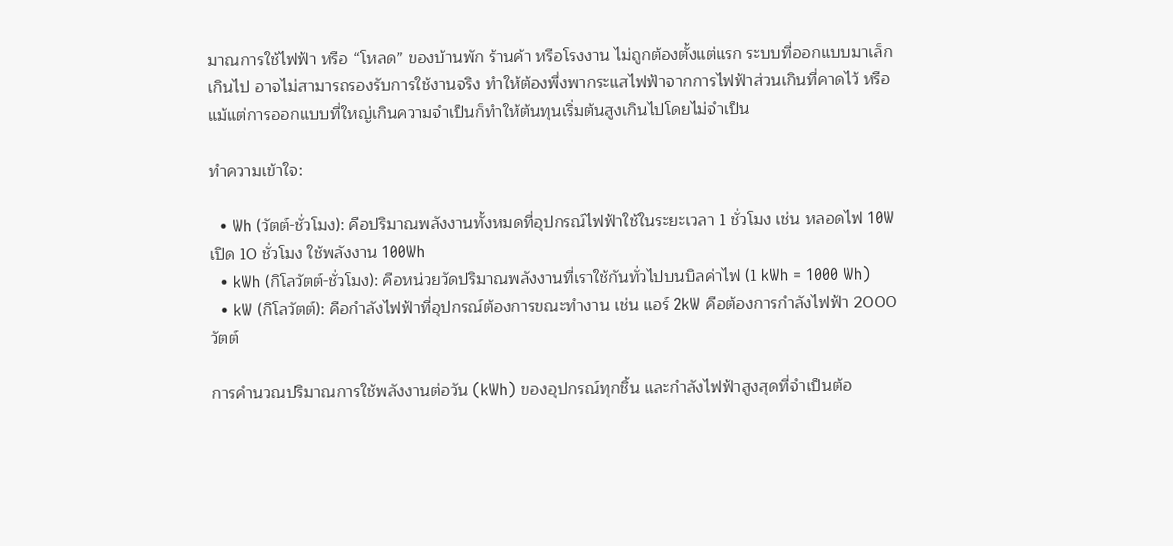มาณการใช้ไฟฟ้า หรือ “โหลด” ของบ้านพัก ร้านค้า หรือโรงงาน ไม่ถูกต้องตั้งแต่แรก ระบบที่ออกแบบมาเล็กเกินไป อาจไม่สามารถรองรับการใช้งานจริง ทำให้ต้องพึ่งพากระแสไฟฟ้าจากการไฟฟ้าส่วนเกินที่คาดไว้ หรือแม้แต่การออกแบบที่ใหญ่เกินความจำเป็นก็ทำให้ต้นทุนเริ่มต้นสูงเกินไปโดยไม่จำเป็น

ทำความเข้าใจ:

  • Wh (วัตต์-ชั่วโมง): คือปริมาณพลังงานทั้งหมดที่อุปกรณ์ไฟฟ้าใช้ในระยะเวลา 1 ชั่วโมง เช่น หลอดไฟ 10W เปิด 10 ชั่วโมง ใช้พลังงาน 100Wh
  • kWh (กิโลวัตต์-ชั่วโมง): คือหน่วยวัดปริมาณพลังงานที่เราใช้กันทั่วไปบนบิลค่าไฟ (1 kWh = 1000 Wh)
  • kW (กิโลวัตต์): คือกำลังไฟฟ้าที่อุปกรณ์ต้องการขณะทำงาน เช่น แอร์ 2kW คือต้องการกำลังไฟฟ้า 2000 วัตต์

การคำนวณปริมาณการใช้พลังงานต่อวัน (kWh) ของอุปกรณ์ทุกชิ้น และกำลังไฟฟ้าสูงสุดที่จำเป็นต้อ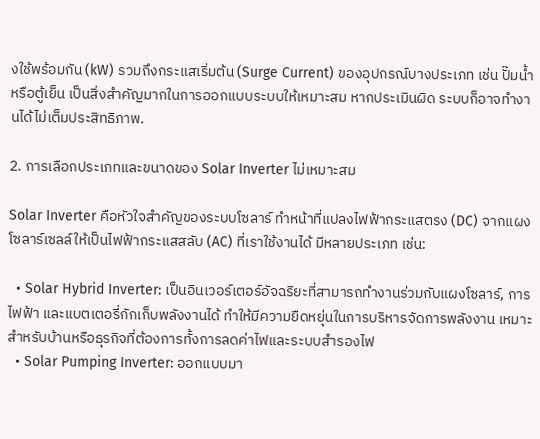งใช้พร้อมกัน (kW) รวมถึงกระแสเริ่มต้น (Surge Current) ของอุปกรณ์บางประเภท เช่น ปั๊มน้ำ หรือตู้เย็น เป็นสิ่งสำคัญมากในการออกแบบระบบให้เหมาะสม หากประเมินผิด ระบบก็อาจทำงานได้ไม่เต็มประสิทธิภาพ.

2. การเลือกประเภทและขนาดของ Solar Inverter ไม่เหมาะสม

Solar Inverter คือหัวใจสำคัญของระบบโซลาร์ ทำหน้าที่แปลงไฟฟ้ากระแสตรง (DC) จากแผงโซลาร์เซลล์ให้เป็นไฟฟ้ากระแสสลับ (AC) ที่เราใช้งานได้ มีหลายประเภท เช่น:

  • Solar Hybrid Inverter: เป็นอินเวอร์เตอร์อัจฉริยะที่สามารถทำงานร่วมกับแผงโซลาร์, การไฟฟ้า และแบตเตอรี่กักเก็บพลังงานได้ ทำให้มีความยืดหยุ่นในการบริหารจัดการพลังงาน เหมาะสำหรับบ้านหรือธุรกิจที่ต้องการทั้งการลดค่าไฟและระบบสำรองไฟ
  • Solar Pumping Inverter: ออกแบบมา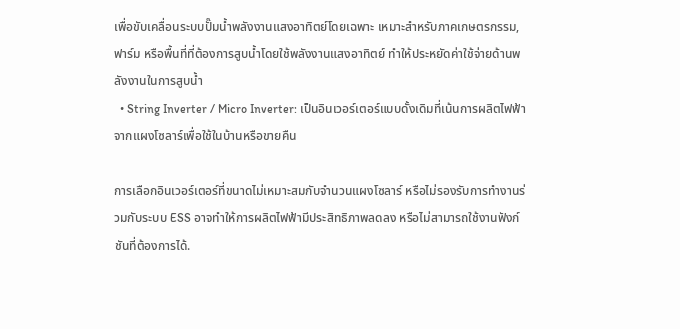เพื่อขับเคลื่อนระบบปั๊มน้ำพลังงานแสงอาทิตย์โดยเฉพาะ เหมาะสำหรับภาคเกษตรกรรม, ฟาร์ม หรือพื้นที่ที่ต้องการสูบน้ำโดยใช้พลังงานแสงอาทิตย์ ทำให้ประหยัดค่าใช้จ่ายด้านพลังงานในการสูบน้ำ
  • String Inverter / Micro Inverter: เป็นอินเวอร์เตอร์แบบดั้งเดิมที่เน้นการผลิตไฟฟ้าจากแผงโซลาร์เพื่อใช้ในบ้านหรือขายคืน

การเลือกอินเวอร์เตอร์ที่ขนาดไม่เหมาะสมกับจำนวนแผงโซลาร์ หรือไม่รองรับการทำงานร่วมกับระบบ ESS อาจทำให้การผลิตไฟฟ้ามีประสิทธิภาพลดลง หรือไม่สามารถใช้งานฟังก์ชันที่ต้องการได้.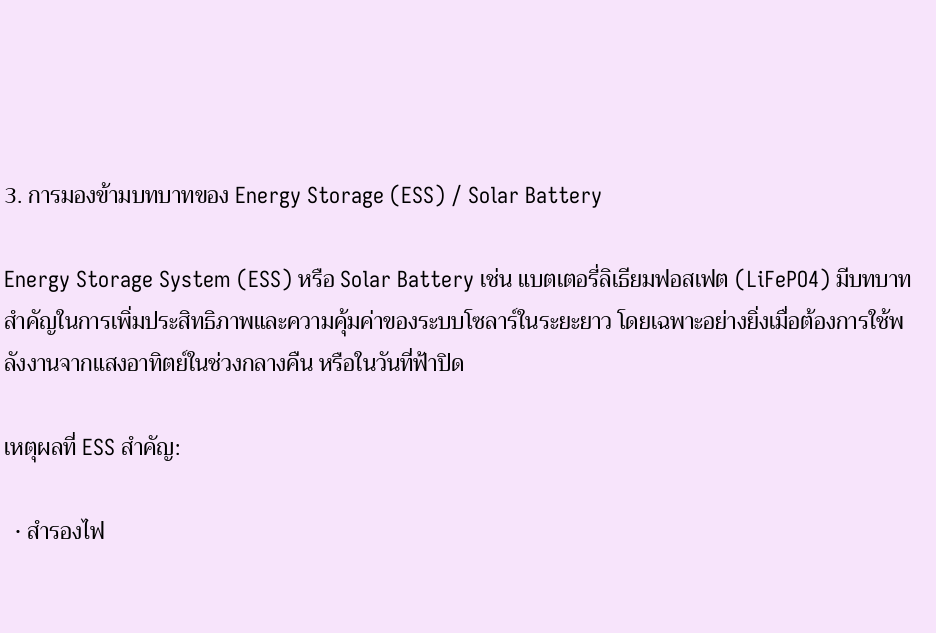3. การมองข้ามบทบาทของ Energy Storage (ESS) / Solar Battery

Energy Storage System (ESS) หรือ Solar Battery เช่น แบตเตอรี่ลิเธียมฟอสเฟต (LiFePO4) มีบทบาทสำคัญในการเพิ่มประสิทธิภาพและความคุ้มค่าของระบบโซลาร์ในระยะยาว โดยเฉพาะอย่างยิ่งเมื่อต้องการใช้พลังงานจากแสงอาทิตย์ในช่วงกลางคืน หรือในวันที่ฟ้าปิด

เหตุผลที่ ESS สำคัญ:

  • สำรองไฟ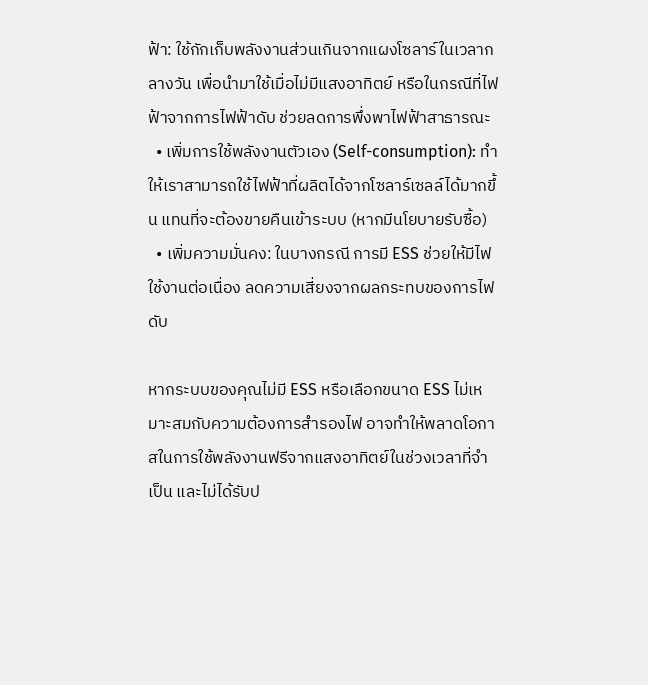ฟ้า: ใช้กักเก็บพลังงานส่วนเกินจากแผงโซลาร์ในเวลากลางวัน เพื่อนำมาใช้เมื่อไม่มีแสงอาทิตย์ หรือในกรณีที่ไฟฟ้าจากการไฟฟ้าดับ ช่วยลดการพึ่งพาไฟฟ้าสาธารณะ
  • เพิ่มการใช้พลังงานตัวเอง (Self-consumption): ทำให้เราสามารถใช้ไฟฟ้าที่ผลิตได้จากโซลาร์เซลล์ได้มากขึ้น แทนที่จะต้องขายคืนเข้าระบบ (หากมีนโยบายรับซื้อ)
  • เพิ่มความมั่นคง: ในบางกรณี การมี ESS ช่วยให้มีไฟใช้งานต่อเนื่อง ลดความเสี่ยงจากผลกระทบของการไฟดับ

หากระบบของคุณไม่มี ESS หรือเลือกขนาด ESS ไม่เหมาะสมกับความต้องการสำรองไฟ อาจทำให้พลาดโอกาสในการใช้พลังงานฟรีจากแสงอาทิตย์ในช่วงเวลาที่จำเป็น และไม่ได้รับป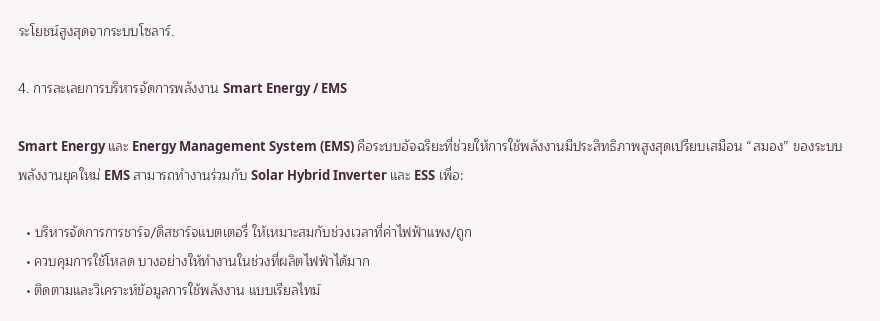ระโยชน์สูงสุดจากระบบโซลาร์.

4. การละเลยการบริหารจัดการพลังงาน Smart Energy / EMS

Smart Energy และ Energy Management System (EMS) คือระบบอัจฉริยะที่ช่วยให้การใช้พลังงานมีประสิทธิภาพสูงสุดเปรียบเสมือน “สมอง” ของระบบพลังงานยุคใหม่ EMS สามารถทำงานร่วมกับ Solar Hybrid Inverter และ ESS เพื่อ:

  • บริหารจัดการการชาร์จ/ดิสชาร์จแบตเตอรี่ ให้เหมาะสมกับช่วงเวลาที่ค่าไฟฟ้าแพง/ถูก
  • ควบคุมการใช้โหลด บางอย่างให้ทำงานในช่วงที่ผลิตไฟฟ้าได้มาก
  • ติดตามและวิเคราะห์ข้อมูลการใช้พลังงาน แบบเรียลไทม์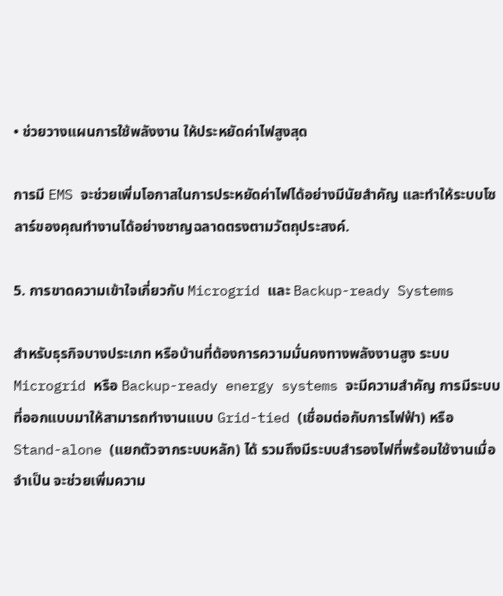• ช่วยวางแผนการใช้พลังงาน ให้ประหยัดค่าไฟสูงสุด

การมี EMS จะช่วยเพิ่มโอกาสในการประหยัดค่าไฟได้อย่างมีนัยสำคัญ และทำให้ระบบโซลาร์ของคุณทำงานได้อย่างชาญฉลาดตรงตามวัตถุประสงค์.

5. การขาดความเข้าใจเกี่ยวกับ Microgrid และ Backup-ready Systems

สำหรับธุรกิจบางประเภท หรือบ้านที่ต้องการความมั่นคงทางพลังงานสูง ระบบ Microgrid หรือ Backup-ready energy systems จะมีความสำคัญ การมีระบบที่ออกแบบมาให้สามารถทำงานแบบ Grid-tied (เชื่อมต่อกับการไฟฟ้า) หรือ Stand-alone (แยกตัวจากระบบหลัก) ได้ รวมถึงมีระบบสำรองไฟที่พร้อมใช้งานเมื่อจำเป็น จะช่วยเพิ่มความ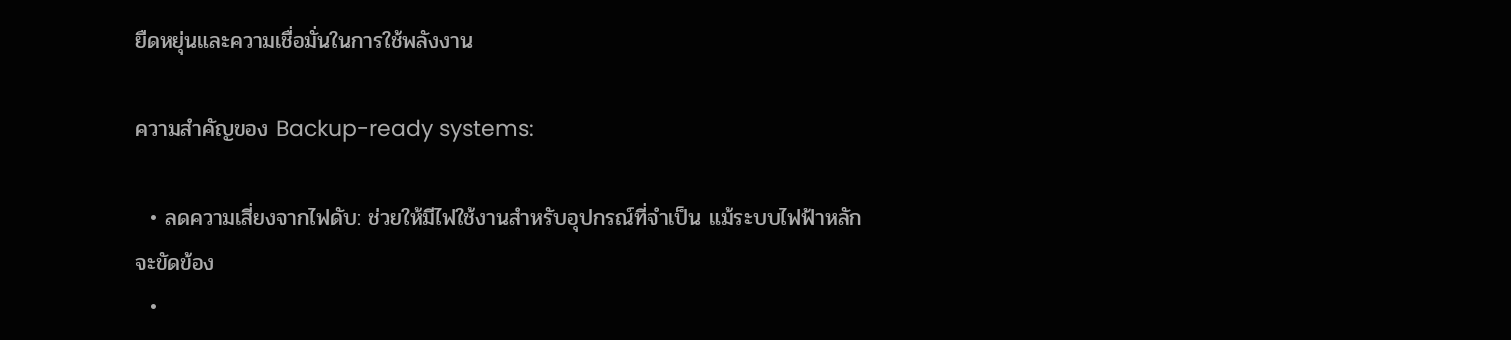ยืดหยุ่นและความเชื่อมั่นในการใช้พลังงาน

ความสำคัญของ Backup-ready systems:

  • ลดความเสี่ยงจากไฟดับ: ช่วยให้มีไฟใช้งานสำหรับอุปกรณ์ที่จำเป็น แม้ระบบไฟฟ้าหลักจะขัดข้อง
  •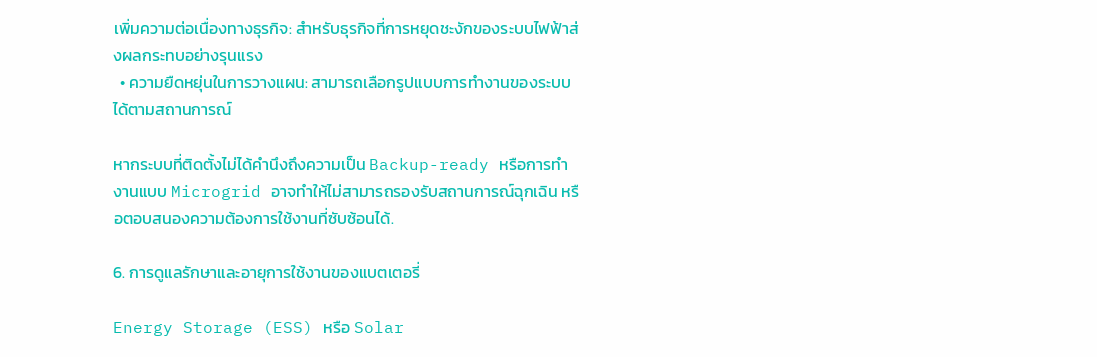เพิ่มความต่อเนื่องทางธุรกิจ: สำหรับธุรกิจที่การหยุดชะงักของระบบไฟฟ้าส่งผลกระทบอย่างรุนแรง
  • ความยืดหยุ่นในการวางแผน: สามารถเลือกรูปแบบการทำงานของระบบได้ตามสถานการณ์

หากระบบที่ติดตั้งไม่ได้คำนึงถึงความเป็น Backup-ready หรือการทำงานแบบ Microgrid อาจทำให้ไม่สามารถรองรับสถานการณ์ฉุกเฉิน หรือตอบสนองความต้องการใช้งานที่ซับซ้อนได้.

6. การดูแลรักษาและอายุการใช้งานของแบตเตอรี่

Energy Storage (ESS) หรือ Solar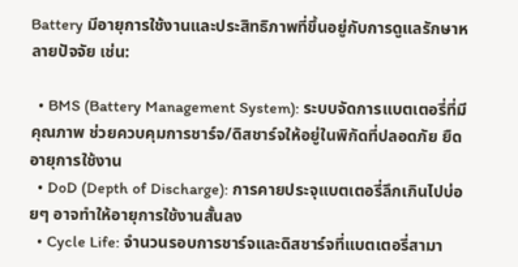Battery มีอายุการใช้งานและประสิทธิภาพที่ขึ้นอยู่กับการดูแลรักษาหลายปัจจัย เช่น:

  • BMS (Battery Management System): ระบบจัดการแบตเตอรี่ที่มีคุณภาพ ช่วยควบคุมการชาร์จ/ดิสชาร์จให้อยู่ในพิกัดที่ปลอดภัย ยืดอายุการใช้งาน
  • DoD (Depth of Discharge): การคายประจุแบตเตอรี่ลึกเกินไปบ่อยๆ อาจทำให้อายุการใช้งานสั้นลง
  • Cycle Life: จำนวนรอบการชาร์จและดิสชาร์จที่แบตเตอรี่สามา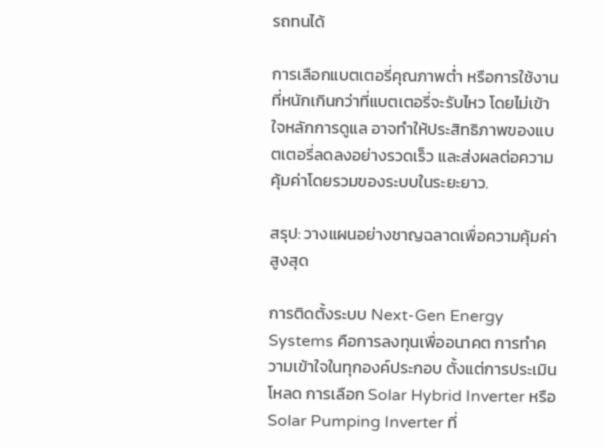รถทนได้

การเลือกแบตเตอรี่คุณภาพต่ำ หรือการใช้งานที่หนักเกินกว่าที่แบตเตอรี่จะรับไหว โดยไม่เข้าใจหลักการดูแล อาจทำให้ประสิทธิภาพของแบตเตอรี่ลดลงอย่างรวดเร็ว และส่งผลต่อความคุ้มค่าโดยรวมของระบบในระยะยาว.

สรุป: วางแผนอย่างชาญฉลาดเพื่อความคุ้มค่าสูงสุด

การติดตั้งระบบ Next-Gen Energy Systems คือการลงทุนเพื่ออนาคต การทำความเข้าใจในทุกองค์ประกอบ ตั้งแต่การประเมินโหลด การเลือก Solar Hybrid Inverter หรือ Solar Pumping Inverter ที่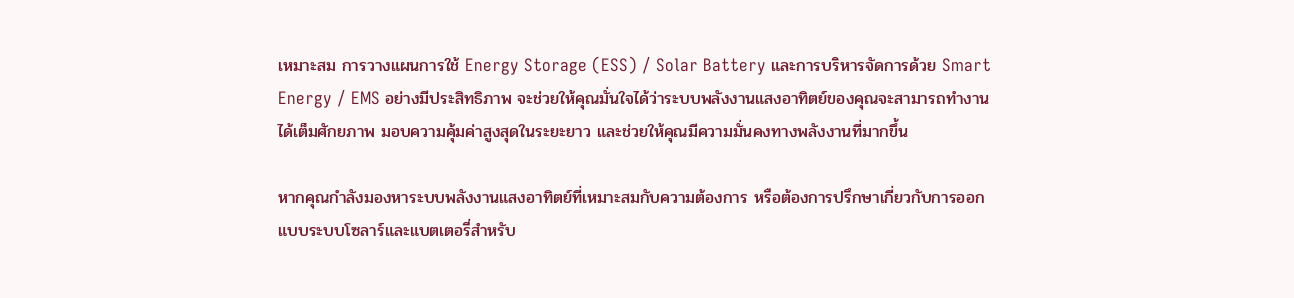เหมาะสม การวางแผนการใช้ Energy Storage (ESS) / Solar Battery และการบริหารจัดการด้วย Smart Energy / EMS อย่างมีประสิทธิภาพ จะช่วยให้คุณมั่นใจได้ว่าระบบพลังงานแสงอาทิตย์ของคุณจะสามารถทำงานได้เต็มศักยภาพ มอบความคุ้มค่าสูงสุดในระยะยาว และช่วยให้คุณมีความมั่นคงทางพลังงานที่มากขึ้น

หากคุณกำลังมองหาระบบพลังงานแสงอาทิตย์ที่เหมาะสมกับความต้องการ หรือต้องการปรึกษาเกี่ยวกับการออกแบบระบบโซลาร์และแบตเตอรี่สำหรับ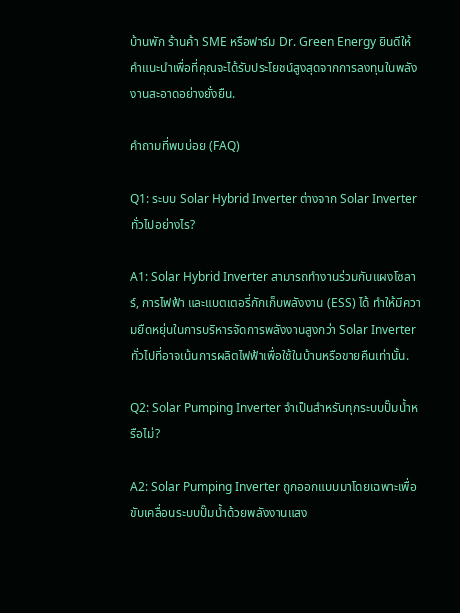บ้านพัก ร้านค้า SME หรือฟาร์ม Dr. Green Energy ยินดีให้คำแนะนำเพื่อที่คุณจะได้รับประโยชน์สูงสุดจากการลงทุนในพลังงานสะอาดอย่างยั่งยืน.

คำถามที่พบบ่อย (FAQ)

Q1: ระบบ Solar Hybrid Inverter ต่างจาก Solar Inverter ทั่วไปอย่างไร?

A1: Solar Hybrid Inverter สามารถทำงานร่วมกับแผงโซลาร์, การไฟฟ้า และแบตเตอรี่กักเก็บพลังงาน (ESS) ได้ ทำให้มีความยืดหยุ่นในการบริหารจัดการพลังงานสูงกว่า Solar Inverter ทั่วไปที่อาจเน้นการผลิตไฟฟ้าเพื่อใช้ในบ้านหรือขายคืนเท่านั้น.

Q2: Solar Pumping Inverter จำเป็นสำหรับทุกระบบปั๊มน้ำหรือไม่?

A2: Solar Pumping Inverter ถูกออกแบบมาโดยเฉพาะเพื่อขับเคลื่อนระบบปั๊มน้ำด้วยพลังงานแสง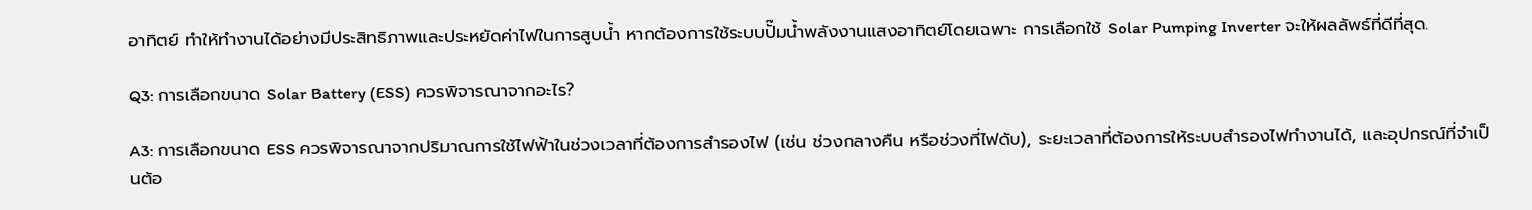อาทิตย์ ทำให้ทำงานได้อย่างมีประสิทธิภาพและประหยัดค่าไฟในการสูบน้ำ หากต้องการใช้ระบบปั๊มน้ำพลังงานแสงอาทิตย์โดยเฉพาะ การเลือกใช้ Solar Pumping Inverter จะให้ผลลัพธ์ที่ดีที่สุด.

Q3: การเลือกขนาด Solar Battery (ESS) ควรพิจารณาจากอะไร?

A3: การเลือกขนาด ESS ควรพิจารณาจากปริมาณการใช้ไฟฟ้าในช่วงเวลาที่ต้องการสำรองไฟ (เช่น ช่วงกลางคืน หรือช่วงที่ไฟดับ), ระยะเวลาที่ต้องการให้ระบบสำรองไฟทำงานได้, และอุปกรณ์ที่จำเป็นต้อ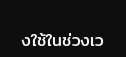งใช้ในช่วงเว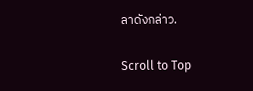ลาดังกล่าว.

Scroll to Top